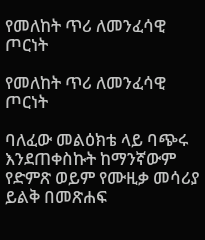የመለከት ጥሪ ለመንፈሳዊ ጦርነት

የመለከት ጥሪ ለመንፈሳዊ ጦርነት

ባለፈው መልዕክቴ ላይ ባጭሩ እንደጠቀስኩት ከማንኛውም የድምጽ ወይም የሙዚቃ መሳሪያ ይልቅ በመጽሐፍ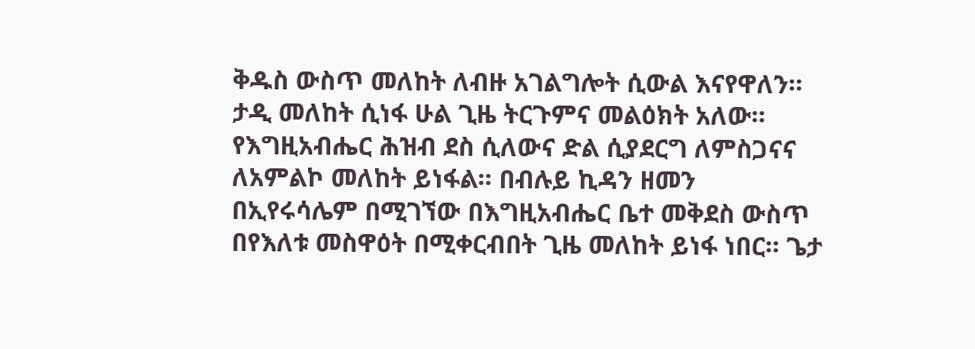ቅዱስ ውስጥ መለከት ለብዙ አገልግሎት ሲውል እናየዋለን። ታዲ መለከት ሲነፋ ሁል ጊዜ ትርጉምና መልዕክት አለው። የእግዚአብሔር ሕዝብ ደስ ሲለውና ድል ሲያደርግ ለምስጋናና ለአምልኮ መለከት ይነፋል። በብሉይ ኪዳን ዘመን በኢየሩሳሌም በሚገኘው በእግዚአብሔር ቤተ መቅደስ ውስጥ በየእለቱ መስዋዕት በሚቀርብበት ጊዜ መለከት ይነፋ ነበር። ጌታ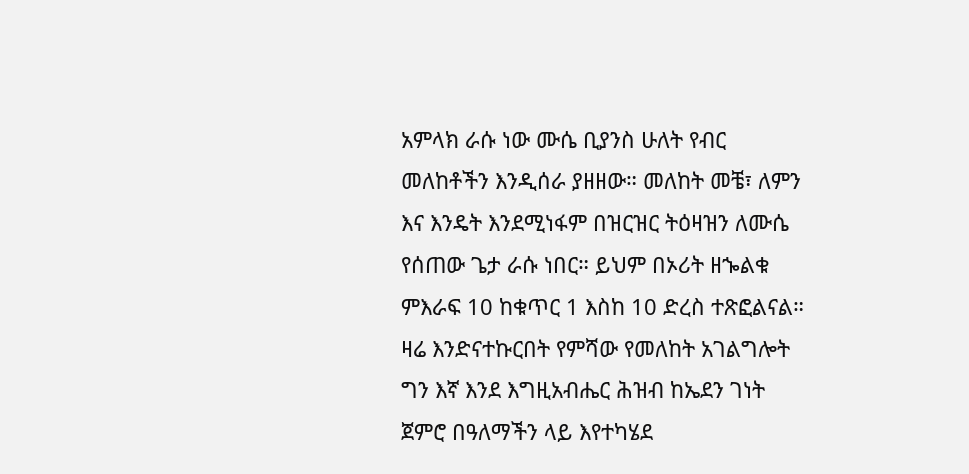አምላክ ራሱ ነው ሙሴ ቢያንስ ሁለት የብር መለከቶችን እንዲሰራ ያዘዘው። መለከት መቼ፣ ለምን እና እንዴት እንደሚነፋም በዝርዝር ትዕዛዝን ለሙሴ የሰጠው ጌታ ራሱ ነበር። ይህም በኦሪት ዘኈልቁ ምእራፍ 10 ከቁጥር 1 እስከ 10 ድረስ ተጽፎልናል። ዛሬ እንድናተኩርበት የምሻው የመለከት አገልግሎት ግን እኛ እንደ እግዚአብሔር ሕዝብ ከኤደን ገነት ጀምሮ በዓለማችን ላይ እየተካሄደ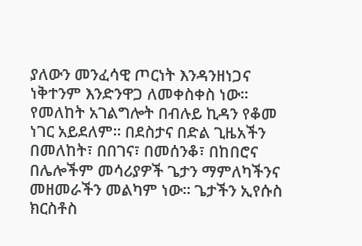ያለውን መንፈሳዊ ጦርነት እንዳንዘነጋና ነቅተንም እንድንዋጋ ለመቀስቀስ ነው። የመለከት አገልግሎት በብሉይ ኪዳን የቆመ ነገር አይደለም። በደስታና በድል ጊዜአችን በመለከት፣ በበገና፣ በመሰንቆ፣ በከበሮና በሌሎችም መሳሪያዎች ጌታን ማምለካችንና መዘመራችን መልካም ነው። ጌታችን ኢየሱስ ክርስቶስ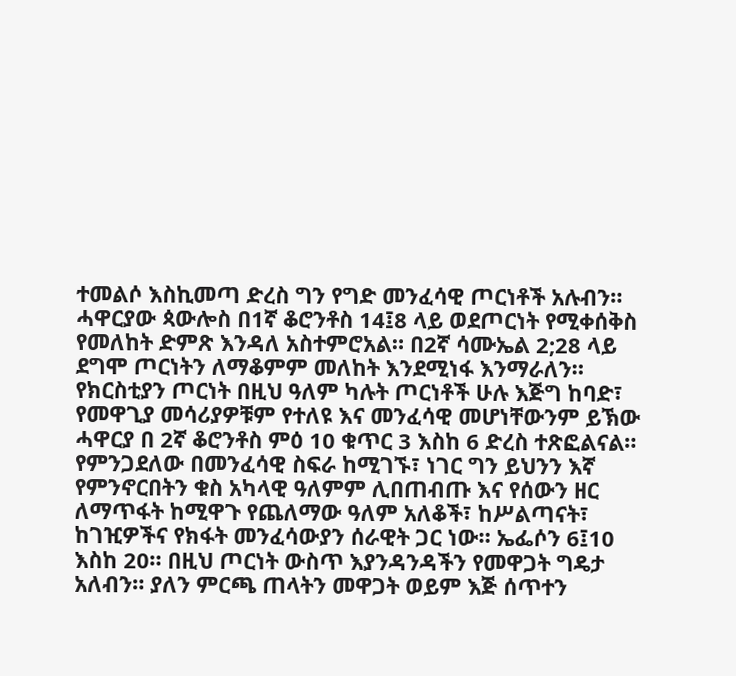ተመልሶ እስኪመጣ ድረስ ግን የግድ መንፈሳዊ ጦርነቶች አሉብን። ሓዋርያው ጳውሎስ በ1ኛ ቆሮንቶስ 14፤8 ላይ ወደጦርነት የሚቀሰቅስ የመለከት ድምጽ እንዳለ አስተምሮአል። በ2ኛ ሳሙኤል 2;28 ላይ ደግሞ ጦርነትን ለማቆምም መለከት እንደሚነፋ እንማራለን። የክርስቲያን ጦርነት በዚህ ዓለም ካሉት ጦርነቶች ሁሉ እጅግ ከባድ፣ የመዋጊያ መሳሪያዎቹም የተለዩ እና መንፈሳዊ መሆነቸውንም ይኽው ሓዋርያ በ 2ኛ ቆሮንቶስ ምዕ 10 ቁጥር 3 እስከ 6 ድረስ ተጽፎልናል። የምንጋደለው በመንፈሳዊ ስፍራ ከሚገኙ፣ ነገር ግን ይህንን እኛ የምንኖርበትን ቁስ አካላዊ ዓለምም ሊበጠብጡ እና የሰውን ዘር ለማጥፋት ከሚዋጉ የጨለማው ዓለም አለቆች፣ ከሥልጣናት፣ ከገዢዎችና የክፋት መንፈሳውያን ሰራዊት ጋር ነው። ኤፌሶን 6፤10 እስከ 20። በዚህ ጦርነት ውስጥ እያንዳንዳችን የመዋጋት ግዴታ አለብን። ያለን ምርጫ ጠላትን መዋጋት ወይም እጅ ሰጥተን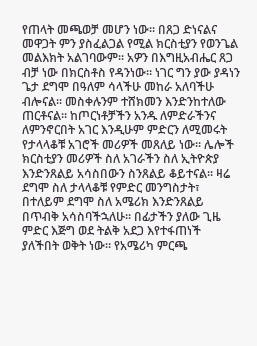የጠላት መጫወቻ መሆን ነው። በጸጋ ድነናልና መዋጋት ምን ያስፈልጋል የሚል ክርስቲያን የወንጌል መልእክት አልገባውም። አዎን በእግዚአብሔር ጸጋ ብቻ ነው በክርስቶስ የዳንነው። ነገር ግን ያው ያዳነን ጌታ ደግሞ በዓለም ሳላችሁ መከራ አለባችሁ ብሎናል። መስቀሉንም ተሸክመን እንድንከተለው ጠርቶናል። ከጦርነቶቻችን አንዱ ለምድራችንና ለምንኖርበት አገር እንዲሁም ምድርን ለሚመሩት የታላላቆቹ አገሮች መሪዎች መጸለይ ነው። ሌሎች ክርስቲያን መሪዎች ስለ አገራችን ስለ ኢትዮጵያ እንድንጸልይ አሳስበውን ስንጸልይ ቆይተናል። ዛሬ ደግሞ ስለ ታላላቆቹ የምድር መንግስታት፣ በተለይም ደግሞ ስለ አሜሪክ እንድንጸልይ በጥብቅ አሳስባችኋለሁ። በፊታችን ያለው ጊዜ ምድር እጅግ ወደ ትልቅ አደጋ እየተፋጠነች ያለችበት ወቅት ነው። የአሜሪካ ምርጫ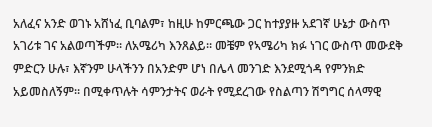አለፈና አንድ ወገኑ አሸነፈ ቢባልም፣ ከዚሁ ከምርጫው ጋር ከተያያዙ አደገኛ ሁኔታ ውስጥ አገሪቱ ገና አልወጣችም። ለአሜሪካ እንጸልይ። መቼም የኣሜሪካ ክፉ ነገር ውስጥ መውደቅ ምድርን ሁሉ፣ እኛንም ሁላችንን በአንድም ሆነ በሌላ መንገድ እንደሚጎዳ የምንክድ አይመስለኝም። በሚቀጥሉት ሳምንታትና ወራት የሚደረገው የስልጣን ሽግግር ሰላማዊ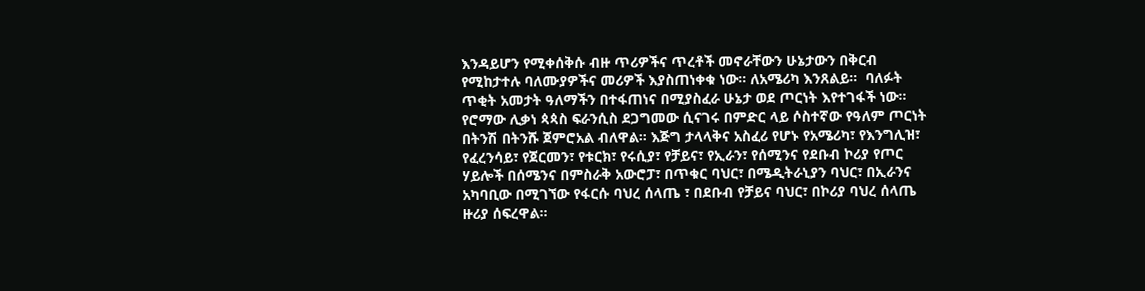እንዳይሆን የሚቀሰቅሱ ብዙ ጥሪዎችና ጥረቶች መኖራቸውን ሁኔታውን በቅርብ የሚከታተሉ ባለሙያዎችና መሪዎች እያስጠነቀቁ ነው። ለአሜሪካ እንጸልይ።  ባለፉት ጥቂት አመታት ዓለማችን በተፋጠነና በሚያስፈራ ሁኔታ ወደ ጦርነት እየተገፋች ነው። የሮማው ሊቃነ ጳጳስ ፍራንሲስ ደጋግመው ሲናገሩ በምድር ላይ ሶስተኛው የዓለም ጦርነት በትንሽ በትንሹ ጀምሮአል ብለዋል። እጅግ ታላላቅና አስፈሪ የሆኑ የአሜሪካ፣ የእንግሊዝ፣ የፈረንሳይ፣ የጀርመን፣ የቱርክ፣ የሩሲያ፣ የቻይና፣ የኢራን፣ የሰሚንና የደቡብ ኮሪያ የጦር ሃይሎች በሰሜንና በምስራቅ አውሮፓ፣ በጥቁር ባህር፣ በሜዲትራኒያን ባህር፣ በኢራንና አካባቢው በሚገኘው የፋርሱ ባህረ ሰላጤ ፣ በደቡብ የቻይና ባህር፣ በኮሪያ ባህረ ሰላጤ ዙሪያ ሰፍረዋል።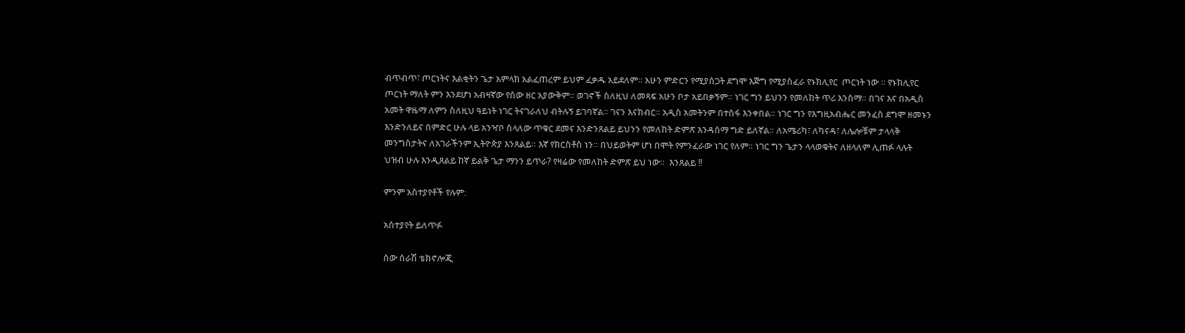ብጥብጥ፣ ጦርነትና እልቂትን ጌታ አምላክ አልፈጠረም ይህም ፈቃዱ አይደለም። አሁን ምድርን የሚያሰጋት ደግሞ እጅግ የሚያስፈራ የኑክሊየር  ጦርነት ነው ። የኑክሊየር ጦርነት ማለት ምን እንደሆነ አብዛኛው የሰው ዘር አያውቅም። ወገኖች ስለዚህ ለመጻፍ አሁን ቦታ አይበቃኝም። ነገር ግን ይህንን የመለከት ጥሪ እንስማ። በገና እና በአዲስ አመት ዋዜማ ለምን ስለዚህ ዓይነት ነገር ትናገራለህ ብትሉኝ ይገባኛል። ገናን እናክብር። አዲስ አመትንም በተስፋ እንቀበል። ነገር ግን የእግዚአብሔር መንፈስ ደግሞ ዘመኑን እንድንለይና በምድር ሁሉ ላይ አንዣቦ ስላለው ጥቁር ደመና እንድንጸልይ ይህንን የመለከት ድምጽ እንዳሰማ ግድ ይለኛል። ለአሜሪካ፣ ለካናዳ፣ ለሌሎቹም ታላላቅ መንግስታትና ለአገራችንም ኢትዮጵያ እንጸልይ። እኛ የክርስቶስ ነን። በህይወትም ሆነ በሞት የምንፈራው ነገር የለም። ነገር ግን ጌታን ላላወቁትና ለዘላለም ሊጠፉ ላሉት ህዝብ ሁሉ እንዲጸልይ ከኛ ይልቅ ጌታ ማንን ይጥራ? የዛሬው የመለከት ድምጽ ይህ ነው።  እንጸልይ !!

ምንም አስተያየቶች የሉም:

አስተያየት ይለጥፉ

ሰው ሰራሽ ቴክኖሎጂ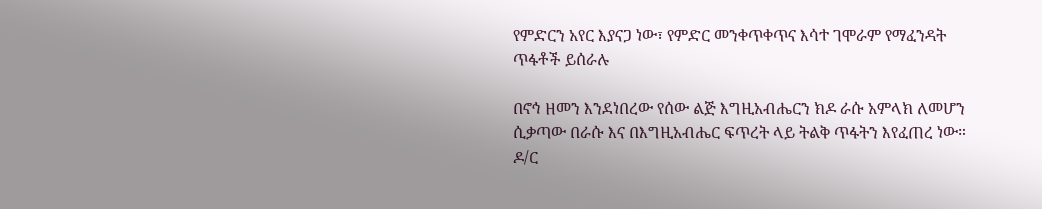የምድርን አየር እያናጋ ነው፣ የምድር መንቀጥቀጥና እሳተ ገሞራም የማፈንዳት ጥፋቶች ይሰራሉ

በኖኅ ዘመን እንደነበረው የሰው ልጅ እግዚአብሔርን ክዶ ራሱ አምላክ ለመሆን ሲቃጣው በራሱ እና በእግዚአብሔር ፍጥረት ላይ ትልቅ ጥፋትን እየፈጠረ ነው። ዶ/ር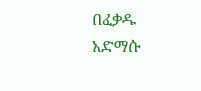በፈቃዱ አድማሱ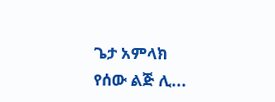ጌታ አምላክ የሰው ልጅ ሊ...